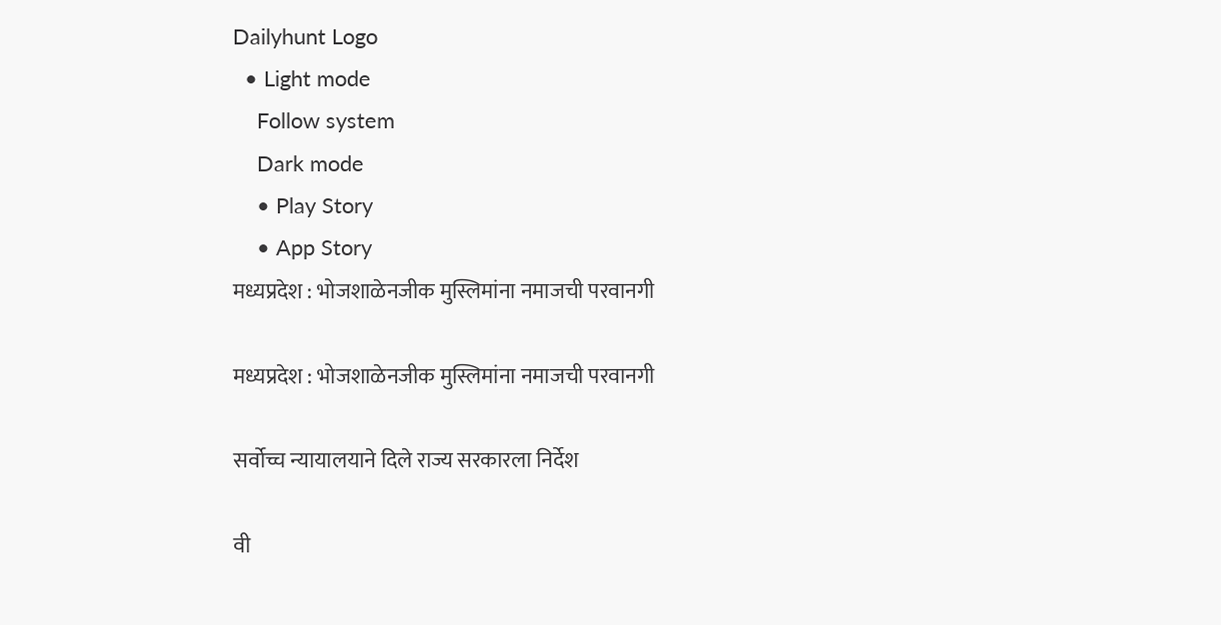Dailyhunt Logo
  • Light mode
    Follow system
    Dark mode
    • Play Story
    • App Story
मध्यप्रदेश : भोजशाळेनजीक मुस्लिमांना नमाजची परवानगी

मध्यप्रदेश : भोजशाळेनजीक मुस्लिमांना नमाजची परवानगी

सर्वोच्च न्यायालयाने दिले राज्य सरकारला निर्देश

वी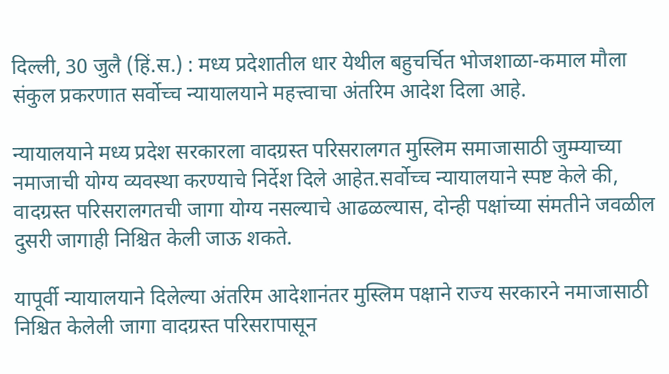दिल्ली, 30 जुलै (हिं.स.) : मध्य प्रदेशातील धार येथील बहुचर्चित भोजशाळा-कमाल मौला संकुल प्रकरणात सर्वोच्च न्यायालयाने महत्त्वाचा अंतरिम आदेश दिला आहे.

न्यायालयाने मध्य प्रदेश सरकारला वादग्रस्त परिसरालगत मुस्लिम समाजासाठी जुम्म्याच्या नमाजाची योग्य व्यवस्था करण्याचे निर्देश दिले आहेत.सर्वोच्च न्यायालयाने स्पष्ट केले की, वादग्रस्त परिसरालगतची जागा योग्य नसल्याचे आढळल्यास, दोन्ही पक्षांच्या संमतीने जवळील दुसरी जागाही निश्चित केली जाऊ शकते.

यापूर्वी न्यायालयाने दिलेल्या अंतरिम आदेशानंतर मुस्लिम पक्षाने राज्य सरकारने नमाजासाठी निश्चित केलेली जागा वादग्रस्त परिसरापासून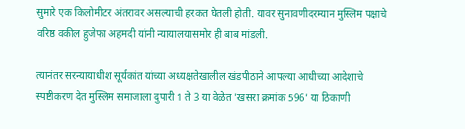सुमारे एक किलोमीटर अंतरावर असल्याची हरकत घेतली होती. यावर सुनावणीदरम्यान मुस्लिम पक्षाचे वरिष्ठ वकील हुजेफा अहमदी यांनी न्यायालयासमोर ही बाब मांडली.

त्यानंतर सरन्यायाधीश सूर्यकांत यांच्या अध्यक्षतेखालील खंडपीठाने आपल्या आधीच्या आदेशाचे स्पष्टीकरण देत मुस्लिम समाजाला दुपारी 1 ते 3 या वेळेत 'खसरा क्रमांक 596' या ठिकाणी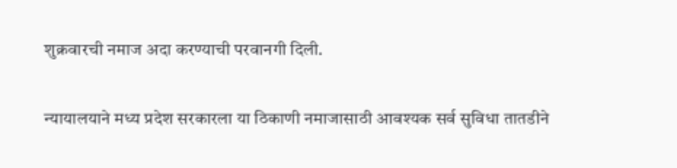शुक्रवारची नमाज अदा करण्याची परवानगी दिली.

न्यायालयाने मध्य प्रदेश सरकारला या ठिकाणी नमाजासाठी आवश्यक सर्व सुविधा तातडीने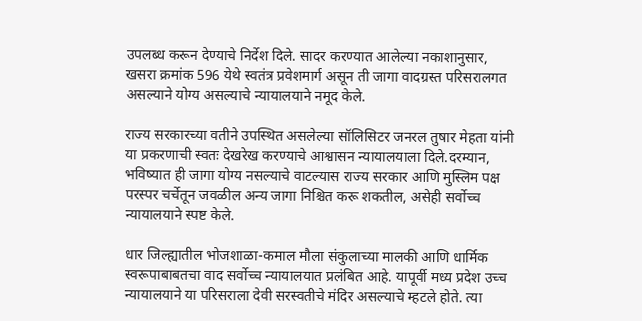उपलब्ध करून देण्याचे निर्देश दिले. सादर करण्यात आलेल्या नकाशानुसार, खसरा क्रमांक 596 येथे स्वतंत्र प्रवेशमार्ग असून ती जागा वादग्रस्त परिसरालगत असल्याने योग्य असल्याचे न्यायालयाने नमूद केले.

राज्य सरकारच्या वतीने उपस्थित असलेल्या सॉलिसिटर जनरल तुषार मेहता यांनी या प्रकरणाची स्वतः देखरेख करण्याचे आश्वासन न्यायालयाला दिले.दरम्यान, भविष्यात ही जागा योग्य नसल्याचे वाटल्यास राज्य सरकार आणि मुस्लिम पक्ष परस्पर चर्चेतून जवळील अन्य जागा निश्चित करू शकतील, असेही सर्वोच्च न्यायालयाने स्पष्ट केले.

धार जिल्ह्यातील भोजशाळा-कमाल मौला संकुलाच्या मालकी आणि धार्मिक स्वरूपाबाबतचा वाद सर्वोच्च न्यायालयात प्रलंबित आहे. यापूर्वी मध्य प्रदेश उच्च न्यायालयाने या परिसराला देवी सरस्वतीचे मंदिर असल्याचे म्हटले होते. त्या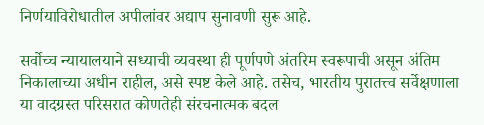निर्णयाविरोधातील अपीलांवर अद्याप सुनावणी सुरू आहे.

सर्वोच्च न्यायालयाने सध्याची व्यवस्था ही पूर्णपणे अंतरिम स्वरूपाची असून अंतिम निकालाच्या अधीन राहील, असे स्पष्ट केले आहे. तसेच, भारतीय पुरातत्त्व सर्वेक्षणाला या वादग्रस्त परिसरात कोणतेही संरचनात्मक बदल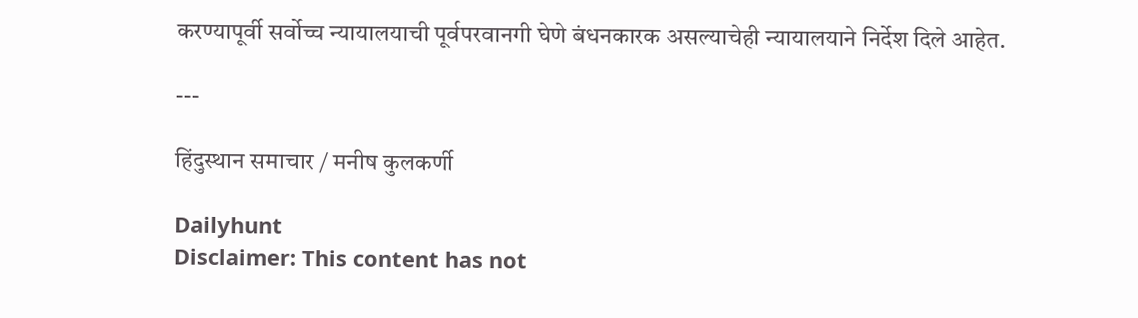करण्यापूर्वी सर्वोच्च न्यायालयाची पूर्वपरवानगी घेणे बंधनकारक असल्याचेही न्यायालयाने निर्देश दिले आहेत.

---

हिंदुस्थान समाचार / मनीष कुलकर्णी

Dailyhunt
Disclaimer: This content has not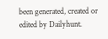been generated, created or edited by Dailyhunt.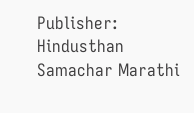Publisher: Hindusthan Samachar Marathi